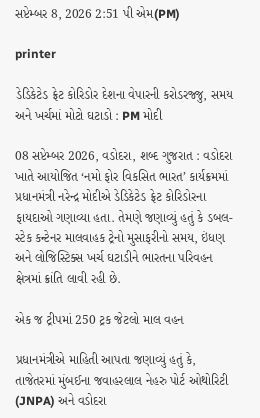સપ્ટેમ્બર 8, 2026 2:51 પી એમ(PM)

printer

ડેડિકેટેડ ફ્રેટ કોરિડોર દેશના વેપારની કરોડરજ્જુ, સમય અને ખર્ચમાં મોટો ઘટાડો : PM મોદી

08 સપ્ટેમ્બર 2026, વડોદરા, શબ્દ ગુજરાત : વડોદરા ખાતે આયોજિત ‘નમો ફોર વિકસિત ભારત’ કાર્યક્રમમાં પ્રધાનમંત્રી નરેન્દ્ર મોદીએ ડેડિકેટેડ ફ્રેટ કોરિડોરના ફાયદાઓ ગણાવ્યા હતા. તેમણે જણાવ્યું હતું કે ડબલ-સ્ટેક કન્ટેનર માલવાહક ટ્રેનો મુસાફરીનો સમય, ઇંધણ અને લોજિસ્ટિક્સ ખર્ચ ઘટાડીને ભારતના પરિવહન ક્ષેત્રમાં ક્રાંતિ લાવી રહી છે.

એક જ ટ્રીપમાં 250 ટ્રક જેટલો માલ વહન

પ્રધાનમંત્રીએ માહિતી આપતા જણાવ્યું હતું કે, તાજેતરમાં મુંબઈના જવાહરલાલ નેહરુ પોર્ટ ઓથોરિટી (JNPA) અને વડોદરા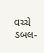વચ્ચે ડબલ-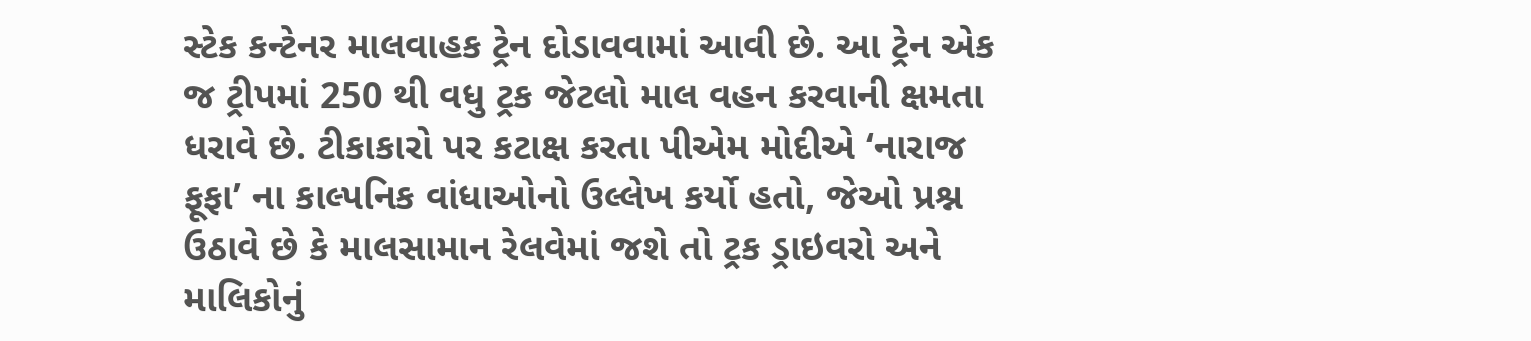સ્ટેક કન્ટેનર માલવાહક ટ્રેન દોડાવવામાં આવી છે. આ ટ્રેન એક જ ટ્રીપમાં 250 થી વધુ ટ્રક જેટલો માલ વહન કરવાની ક્ષમતા ધરાવે છે. ટીકાકારો પર કટાક્ષ કરતા પીએમ મોદીએ ‘નારાજ ફૂફા’ ના કાલ્પનિક વાંધાઓનો ઉલ્લેખ કર્યો હતો, જેઓ પ્રશ્ન ઉઠાવે છે કે માલસામાન રેલવેમાં જશે તો ટ્રક ડ્રાઇવરો અને માલિકોનું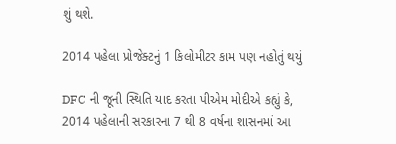શું થશે.

2014 પહેલા પ્રોજેક્ટનું 1 કિલોમીટર કામ પણ નહોતું થયું

DFC ની જૂની સ્થિતિ યાદ કરતા પીએમ મોદીએ કહ્યું કે, 2014 પહેલાની સરકારના 7 થી 8 વર્ષના શાસનમાં આ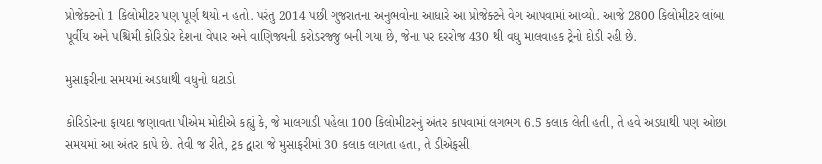પ્રોજેક્ટનો 1 કિલોમીટર પણ પૂર્ણ થયો ન હતો. પરંતુ 2014 પછી ગુજરાતના અનુભવોના આધારે આ પ્રોજેક્ટને વેગ આપવામાં આવ્યો. આજે 2800 કિલોમીટર લાંબા પૂર્વીય અને પશ્ચિમી કોરિડોર દેશના વેપાર અને વાણિજ્યની કરોડરજ્જુ બની ગયા છે, જેના પર દરરોજ 430 થી વધુ માલવાહક ટ્રેનો દોડી રહી છે.

મુસાફરીના સમયમાં અડધાથી વધુનો ઘટાડો

કોરિડોરના ફાયદા જણાવતા પીએમ મોદીએ કહ્યું કે, જે માલગાડી પહેલા 100 કિલોમીટરનું અંતર કાપવામાં લગભગ 6.5 કલાક લેતી હતી, તે હવે અડધાથી પણ ઓછા સમયમાં આ અંતર કાપે છે. તેવી જ રીતે, ટ્રક દ્વારા જે મુસાફરીમાં 30 કલાક લાગતા હતા, તે ડીએફસી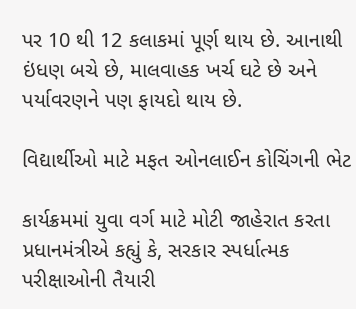પર 10 થી 12 કલાકમાં પૂર્ણ થાય છે. આનાથી ઇંધણ બચે છે, માલવાહક ખર્ચ ઘટે છે અને પર્યાવરણને પણ ફાયદો થાય છે.

વિદ્યાર્થીઓ માટે મફત ઓનલાઈન કોચિંગની ભેટ

કાર્યક્રમમાં યુવા વર્ગ માટે મોટી જાહેરાત કરતા પ્રધાનમંત્રીએ કહ્યું કે, સરકાર સ્પર્ધાત્મક પરીક્ષાઓની તૈયારી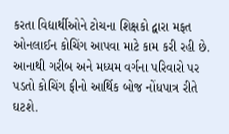કરતા વિદ્યાર્થીઓને ટોચના શિક્ષકો દ્વારા મફત ઓનલાઈન કોચિંગ આપવા માટે કામ કરી રહી છે. આનાથી ગરીબ અને મધ્યમ વર્ગના પરિવારો પર પડતો કોચિંગ ફીનો આર્થિક બોજ નોંધપાત્ર રીતે ઘટશે.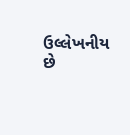ઉલ્લેખનીય છે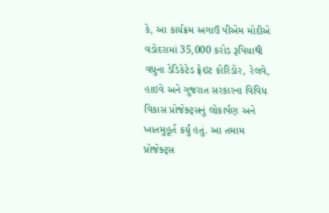કે, આ કાર્યક્રમ અગાઉ પીએમ મોદીએ વડોદરામાં 35,000 કરોડ રૂપિયાથી વધુના ડેડિકેટેડ ફ્રેઇટ કોરિડોર, રેલવે, હાઇવે અને ગુજરાત સરકારના વિવિધ વિકાસ પ્રોજેક્ટ્સનું લોકાર્પણ અને ખાતમુહૂર્ત કર્યું હતું. આ તમામ પ્રોજેક્ટ્સ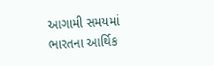આગામી સમયમાં ભારતના આર્થિક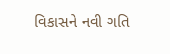વિકાસને નવી ગતિ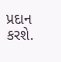પ્રદાન કરશે.